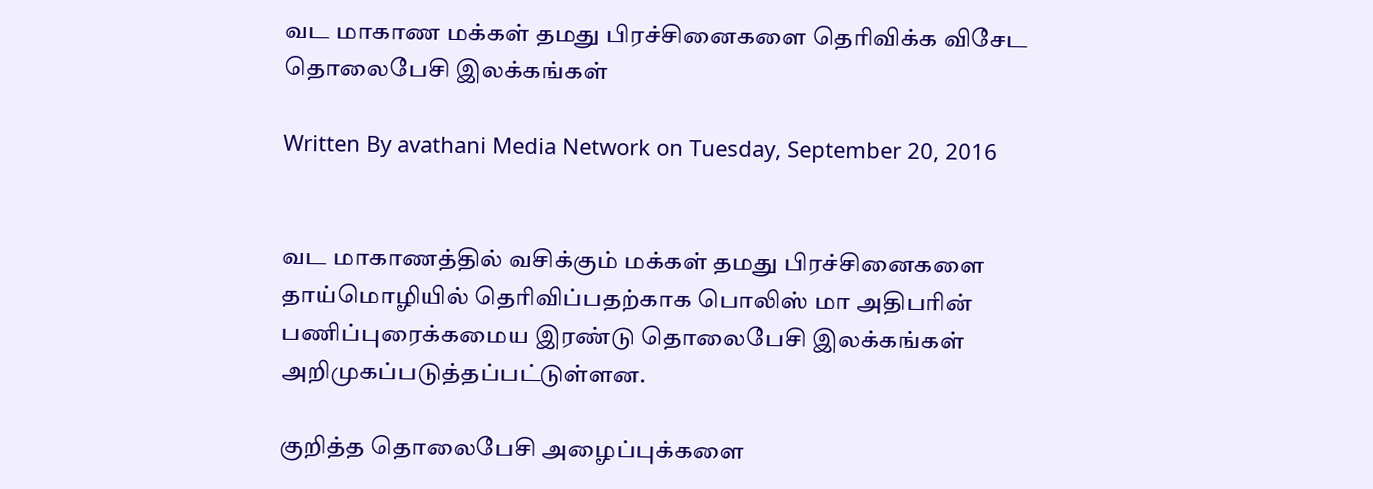வட மாகாண மக்கள் தமது பிரச்சினைகளை தெரிவிக்க விசேட தொலைபேசி இலக்கங்கள்

Written By avathani Media Network on Tuesday, September 20, 2016


வட மாகாணத்தில் வசிக்கும் மக்கள் தமது பிரச்சினைகளை தாய்மொழியில் தெரிவிப்பதற்காக பொலிஸ் மா அதிபரின் பணிப்புரைக்கமைய இரண்டு தொலைபேசி இலக்கங்கள் அறிமுகப்படுத்தப்பட்டுள்ளன.

குறித்த தொலைபேசி அழைப்புக்களை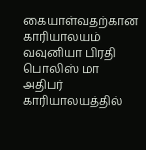கையாள்வதற்கான காரியாலயம் வவுனியா பிரதி பொலிஸ் மா அதிபர் காரியாலயத்தில்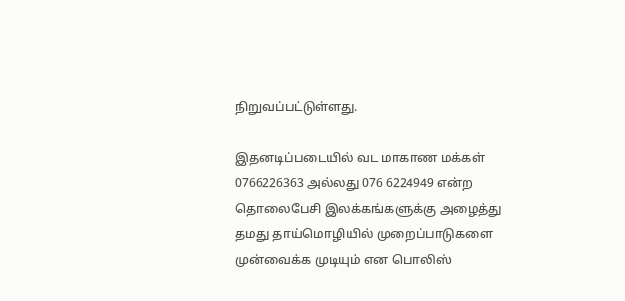நிறுவப்பட்டுள்ளது.

இதனடிப்படையில் வட மாகாண மக்கள் 0766226363 அல்லது 076 6224949 என்ற தொலைபேசி இலக்கங்களுக்கு அழைத்து தமது தாய்மொழியில் முறைப்பாடுகளை முன்வைக்க முடியும் என பொலிஸ்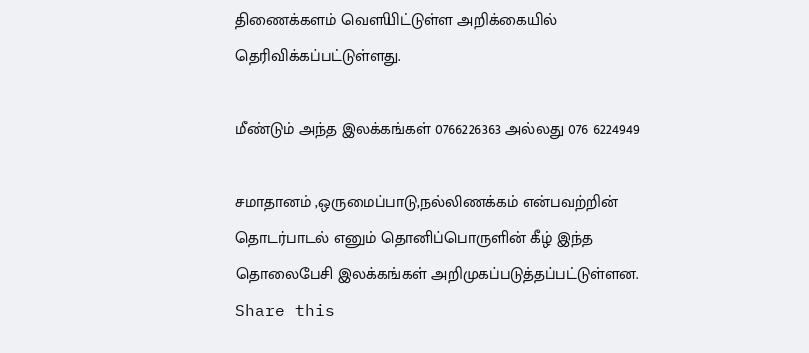திணைக்களம் வௌியிட்டுள்ள அறிக்கையில் தெரிவிக்கப்பட்டுள்ளது.

மீண்டும் அந்த இலக்கங்கள் 0766226363 அல்லது 076 6224949

சமாதானம் ,ஒருமைப்பாடு,நல்லிணக்கம் என்பவற்றின் தொடர்பாடல் எனும் தொனிப்பொருளின் கீழ் இந்த தொலைபேசி இலக்கங்கள் அறிமுகப்படுத்தப்பட்டுள்ளன.
Share this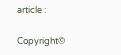article :

Copyright©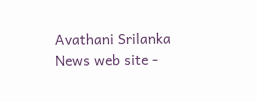Avathani Srilanka News web site -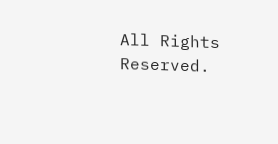All Rights Reserved.